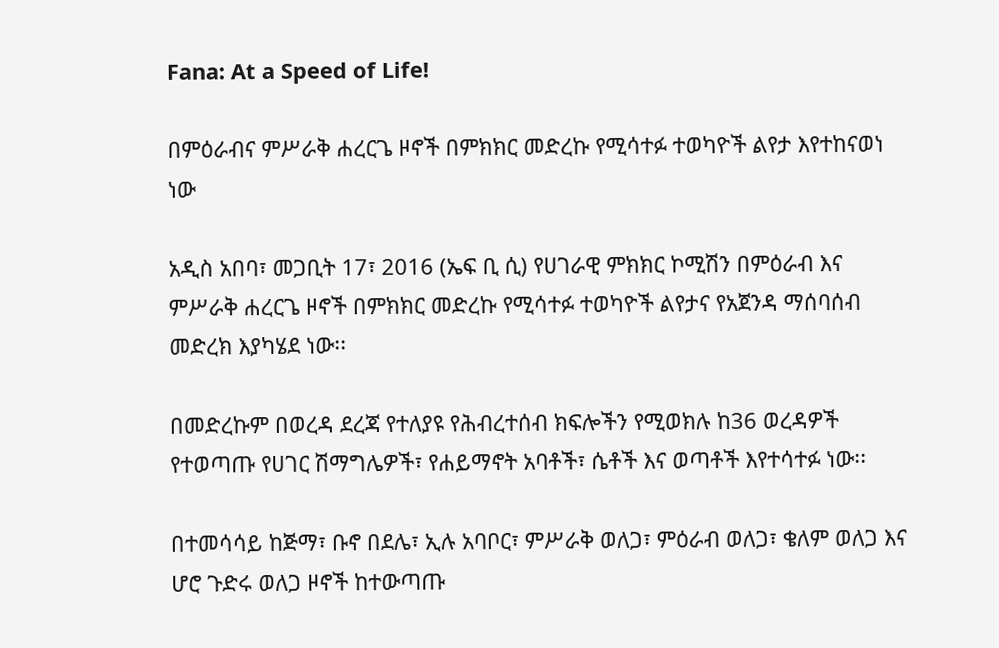Fana: At a Speed of Life!

በምዕራብና ምሥራቅ ሐረርጌ ዞኖች በምክክር መድረኩ የሚሳተፉ ተወካዮች ልየታ እየተከናወነ ነው

አዲስ አበባ፣ መጋቢት 17፣ 2016 (ኤፍ ቢ ሲ) የሀገራዊ ምክክር ኮሚሽን በምዕራብ እና ምሥራቅ ሐረርጌ ዞኖች በምክክር መድረኩ የሚሳተፉ ተወካዮች ልየታና የአጀንዳ ማሰባሰብ መድረክ እያካሄደ ነው፡፡

በመድረኩም በወረዳ ደረጃ የተለያዩ የሕብረተሰብ ክፍሎችን የሚወክሉ ከ36 ወረዳዎች የተወጣጡ የሀገር ሽማግሌዎች፣ የሐይማኖት አባቶች፣ ሴቶች እና ወጣቶች እየተሳተፉ ነው፡፡

በተመሳሳይ ከጅማ፣ ቡኖ በደሌ፣ ኢሉ አባቦር፣ ምሥራቅ ወለጋ፣ ምዕራብ ወለጋ፣ ቄለም ወለጋ እና ሆሮ ጉድሩ ወለጋ ዞኖች ከተውጣጡ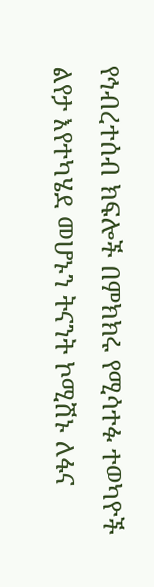የኅብረተሰብ ክፍሎች በምክክሩ የሚሳተፉ ተወካዮች ልየታ እየተካሄደ መሆኑን ትናንት ኮሚሽኑ ለፋና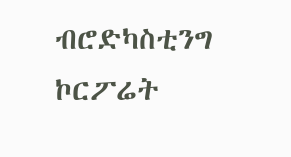ብሮድካስቲንግ ኮርፖሬት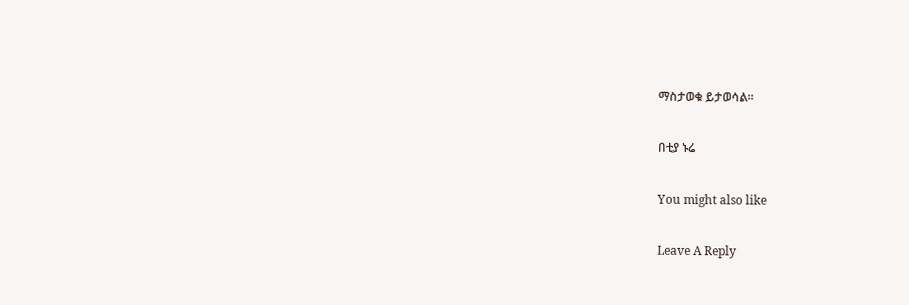ማስታወቁ ይታወሳል፡፡

በቲያ ኑሬ

You might also like

Leave A Reply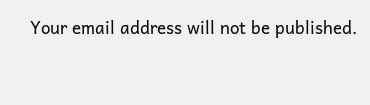Your email address will not be published.